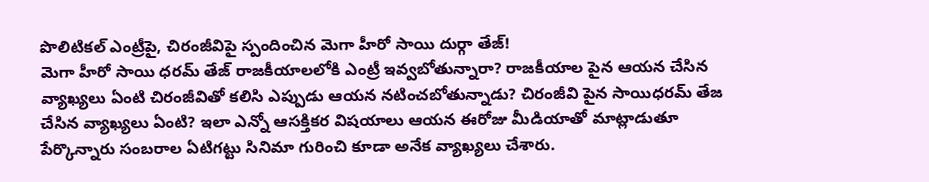పొలిటికల్ ఎంట్రీపై, చిరంజీవిపై స్పందించిన మెగా హీరో సాయి దుర్గా తేజ్!
మెగా హీరో సాయి ధరమ్ తేజ్ రాజకీయాలలోకి ఎంట్రీ ఇవ్వబోతున్నారా? రాజకీయాల పైన ఆయన చేసిన వ్యాఖ్యలు ఏంటి చిరంజీవితో కలిసి ఎప్పుడు ఆయన నటించబోతున్నాడు? చిరంజీవి పైన సాయిధరమ్ తేజ చేసిన వ్యాఖ్యలు ఏంటి? ఇలా ఎన్నో ఆసక్తికర విషయాలు ఆయన ఈరోజు మీడియాతో మాట్లాడుతూ పేర్కొన్నారు సంబరాల ఏటిగట్టు సినిమా గురించి కూడా అనేక వ్యాఖ్యలు చేశారు.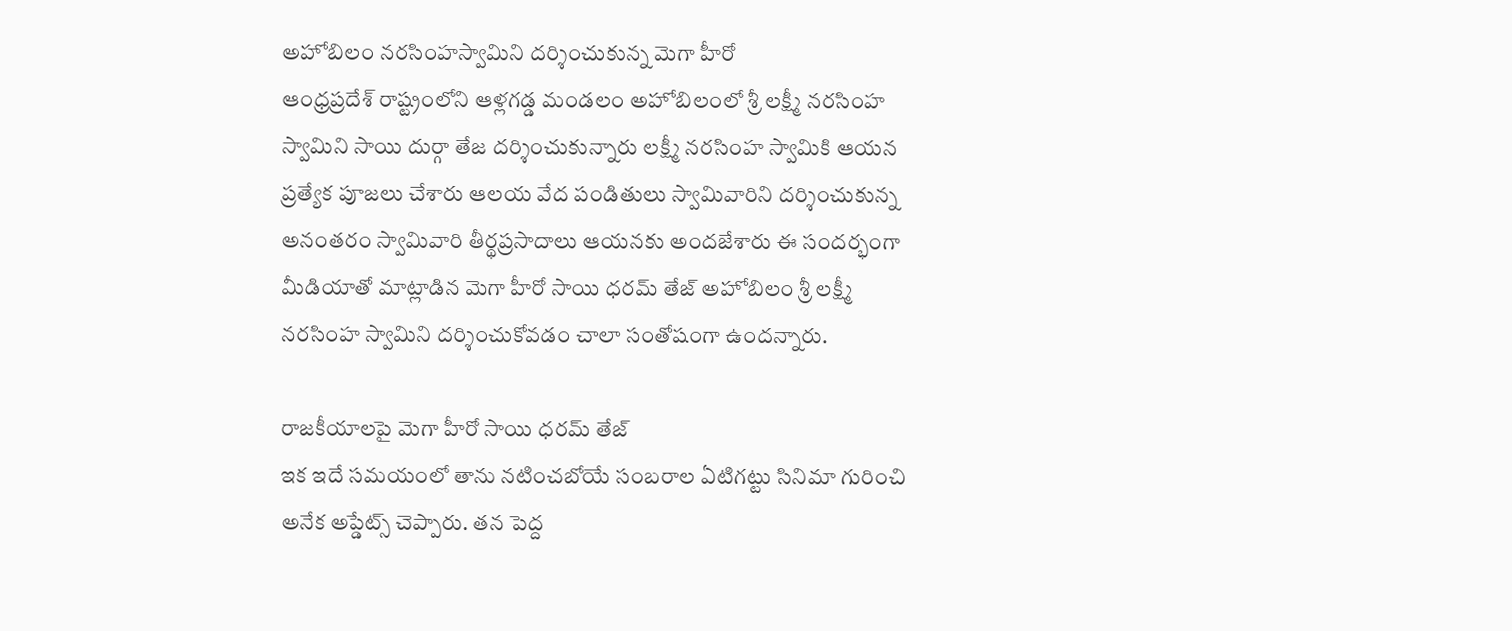అహోబిలం నరసింహస్వామిని దర్శించుకున్న మెగా హీరో
ఆంధ్రప్రదేశ్ రాష్ట్రంలోని ఆళ్లగడ్డ మండలం అహోబిలంలో శ్రీ లక్ష్మీ నరసింహ స్వామిని సాయి దుర్గా తేజ దర్శించుకున్నారు లక్ష్మీ నరసింహ స్వామికి ఆయన ప్రత్యేక పూజలు చేశారు ఆలయ వేద పండితులు స్వామివారిని దర్శించుకున్న అనంతరం స్వామివారి తీర్థప్రసాదాలు ఆయనకు అందజేశారు ఈ సందర్భంగా మీడియాతో మాట్లాడిన మెగా హీరో సాయి ధరమ్ తేజ్ అహోబిలం శ్రీ లక్ష్మీ నరసింహ స్వామిని దర్శించుకోవడం చాలా సంతోషంగా ఉందన్నారు.

రాజకీయాలపై మెగా హీరో సాయి ధరమ్ తేజ్
ఇక ఇదే సమయంలో తాను నటించబోయే సంబరాల ఏటిగట్టు సినిమా గురించి అనేక అప్డేట్స్ చెప్పారు. తన పెద్ద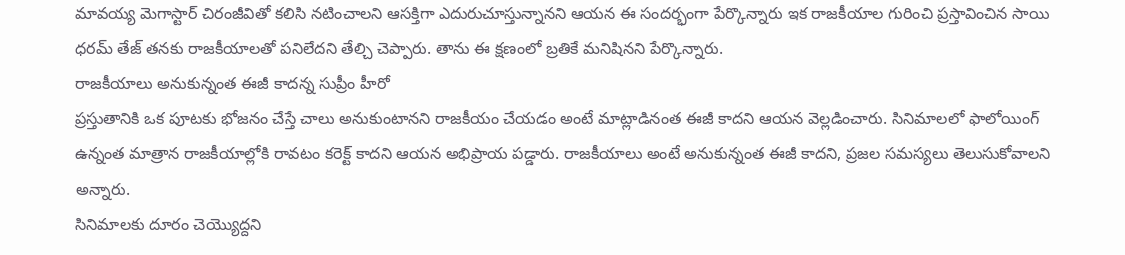మావయ్య మెగాస్టార్ చిరంజీవితో కలిసి నటించాలని ఆసక్తిగా ఎదురుచూస్తున్నానని ఆయన ఈ సందర్భంగా పేర్కొన్నారు ఇక రాజకీయాల గురించి ప్రస్తావించిన సాయి ధరమ్ తేజ్ తనకు రాజకీయాలతో పనిలేదని తేల్చి చెప్పారు. తాను ఈ క్షణంలో బ్రతికే మనిషినని పేర్కొన్నారు.
రాజకీయాలు అనుకున్నంత ఈజీ కాదన్న సుప్రీం హీరో
ప్రస్తుతానికి ఒక పూటకు భోజనం చేస్తే చాలు అనుకుంటానని రాజకీయం చేయడం అంటే మాట్లాడినంత ఈజీ కాదని ఆయన వెల్లడించారు. సినిమాలలో ఫాలోయింగ్ ఉన్నంత మాత్రాన రాజకీయాల్లోకి రావటం కరెక్ట్ కాదని ఆయన అభిప్రాయ పడ్డారు. రాజకీయాలు అంటే అనుకున్నంత ఈజీ కాదని, ప్రజల సమస్యలు తెలుసుకోవాలని అన్నారు.
సినిమాలకు దూరం చెయ్యొద్దని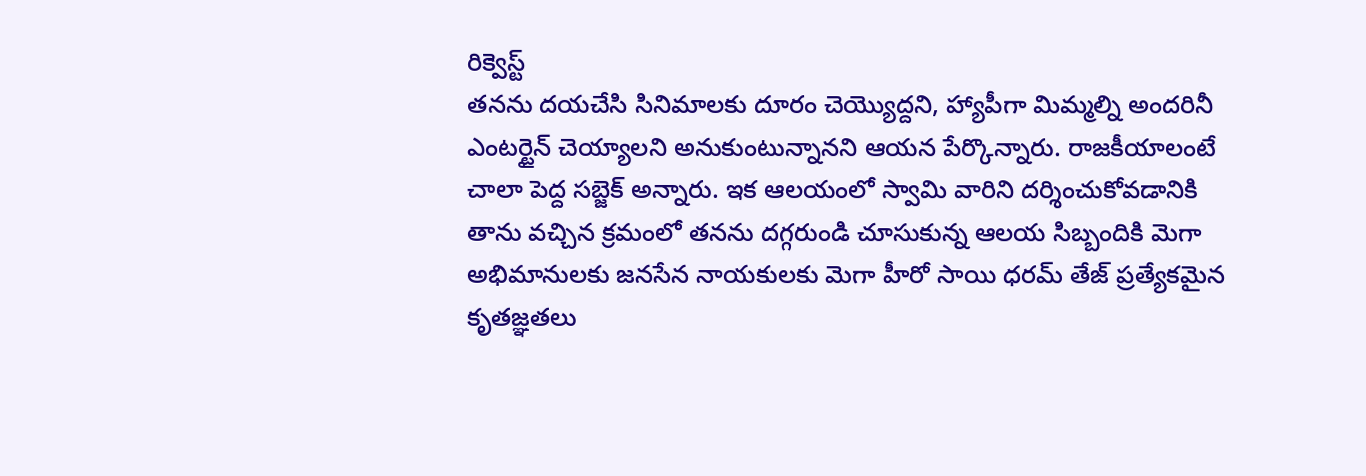రిక్వెస్ట్
తనను దయచేసి సినిమాలకు దూరం చెయ్యొద్దని, హ్యాపీగా మిమ్మల్ని అందరినీ ఎంటర్టైన్ చెయ్యాలని అనుకుంటున్నానని ఆయన పేర్కొన్నారు. రాజకీయాలంటే చాలా పెద్ద సబ్జెక్ అన్నారు. ఇక ఆలయంలో స్వామి వారిని దర్శించుకోవడానికి తాను వచ్చిన క్రమంలో తనను దగ్గరుండి చూసుకున్న ఆలయ సిబ్బందికి మెగా అభిమానులకు జనసేన నాయకులకు మెగా హీరో సాయి ధరమ్ తేజ్ ప్రత్యేకమైన కృతజ్ఞతలు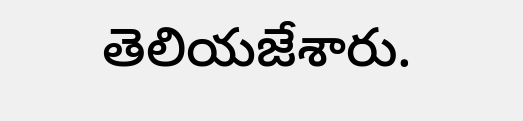తెలియజేశారు.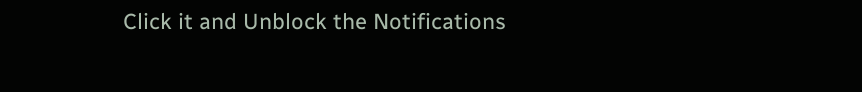Click it and Unblock the Notifications